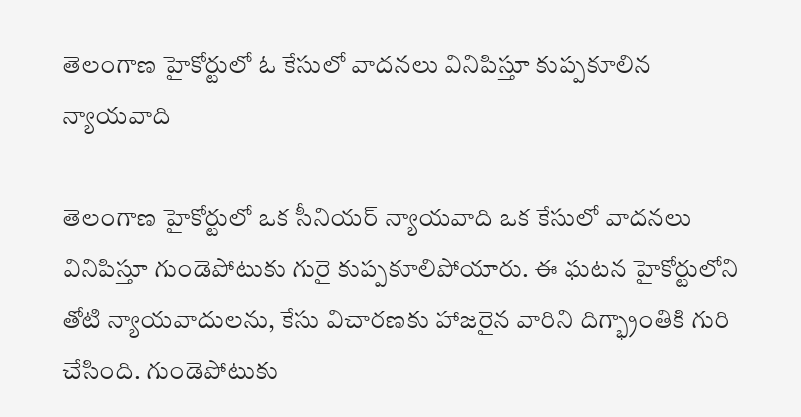తెలంగాణ హైకోర్టులో ఓ కేసులో వాదనలు వినిపిస్తూ కుప్పకూలిన న్యాయవాది

తెలంగాణ హైకోర్టులో ఒక సీనియర్ న్యాయవాది ఒక కేసులో వాదనలు వినిపిస్తూ గుండెపోటుకు గురై కుప్పకూలిపోయారు. ఈ ఘటన హైకోర్టులోని తోటి న్యాయవాదులను, కేసు విచారణకు హాజరైన వారిని దిగ్భ్రాంతికి గురి చేసింది. గుండెపోటుకు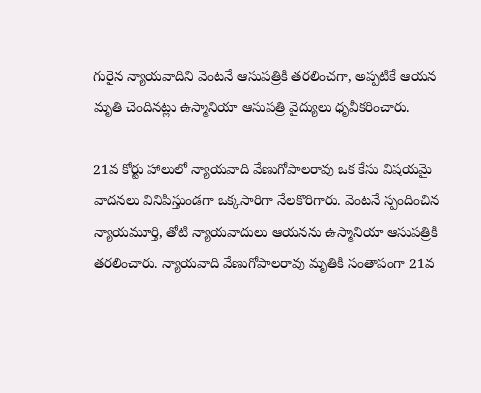గురైన న్యాయవాదిని వెంటనే ఆసుపత్రికి తరలించగా, అప్పటికే ఆయన మృతి చెందినట్లు ఉస్మానియా ఆసుపత్రి వైద్యులు ధృవీకరించారు.

21వ కోర్టు హాలులో న్యాయవాది వేణుగోపాలరావు ఒక కేసు విషయమై వాదనలు వినిపిస్తుండగా ఒక్కసారిగా నేలకొరిగారు. వెంటనే స్పందించిన న్యాయమూర్తి, తోటి న్యాయవాదులు ఆయనను ఉస్మానియా ఆసుపత్రికి తరలించారు. న్యాయవాది వేణుగోపాలరావు మృతికి సంతాపంగా 21వ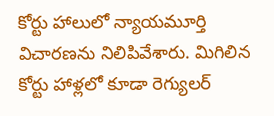కోర్టు హాలులో న్యాయమూర్తి విచారణను నిలిపివేశారు. మిగిలిన కోర్టు హాళ్లలో కూడా రెగ్యులర్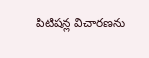పిటిషన్ల విచారణను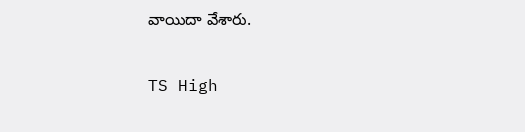వాయిదా వేశారు.

TS High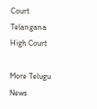Court
Telangana
High Court

More Telugu News